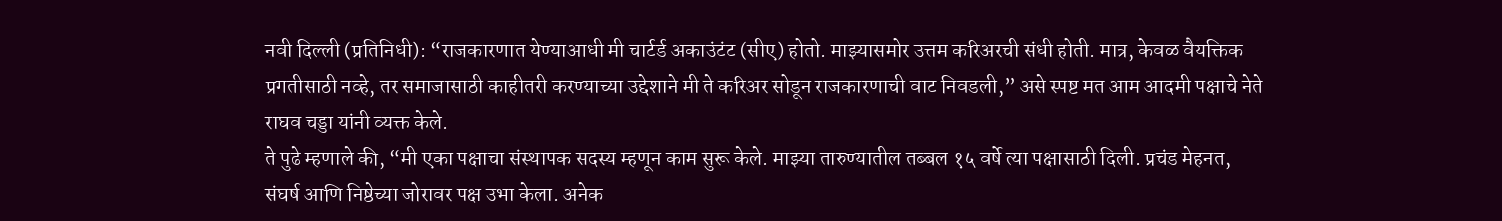नवी दिल्ली (प्रतिनिधी): “राजकारणात येण्याआधी मी चार्टर्ड अकाउंटंट (सीए) होतो. माझ्यासमोर उत्तम करिअरची संधी होती. मात्र, केवळ वैयक्तिक प्रगतीसाठी नव्हे, तर समाजासाठी काहीतरी करण्याच्या उद्देशाने मी ते करिअर सोडून राजकारणाची वाट निवडली,” असे स्पष्ट मत आम आदमी पक्षाचे नेते राघव चड्डा यांनी व्यक्त केले.
ते पुढे म्हणाले की, “मी एका पक्षाचा संस्थापक सदस्य म्हणून काम सुरू केले. माझ्या तारुण्यातील तब्बल १५ वर्षे त्या पक्षासाठी दिली. प्रचंड मेहनत, संघर्ष आणि निष्ठेच्या जोरावर पक्ष उभा केला. अनेक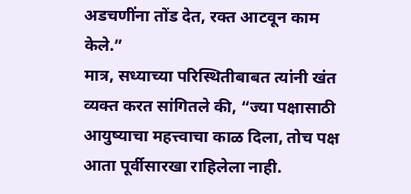अडचणींना तोंड देत, रक्त आटवून काम केले.”
मात्र, सध्याच्या परिस्थितीबाबत त्यांनी खंत व्यक्त करत सांगितले की, “ज्या पक्षासाठी आयुष्याचा महत्त्वाचा काळ दिला, तोच पक्ष आता पूर्वीसारखा राहिलेला नाही.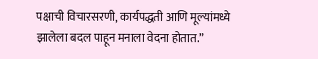पक्षाची विचारसरणी, कार्यपद्धती आणि मूल्यांमध्ये झालेला बदल पाहून मनाला वेदना होतात.”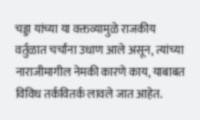चड्डा यांच्या या वक्तव्यामुळे राजकीय वर्तुळात चर्चांना उधाण आले असून, त्यांच्या नाराजीमागील नेमकी कारणे काय, याबाबत विविध तर्कवितर्क लावले जात आहेत.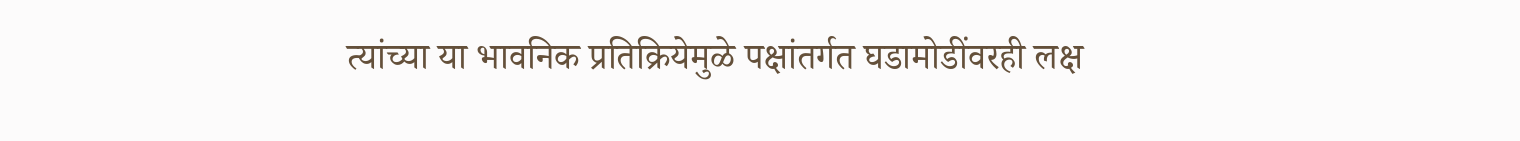त्यांच्या या भावनिक प्रतिक्रियेमुळे पक्षांतर्गत घडामोडींवरही लक्ष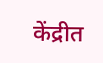केंद्रीत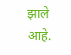झाले आहे.